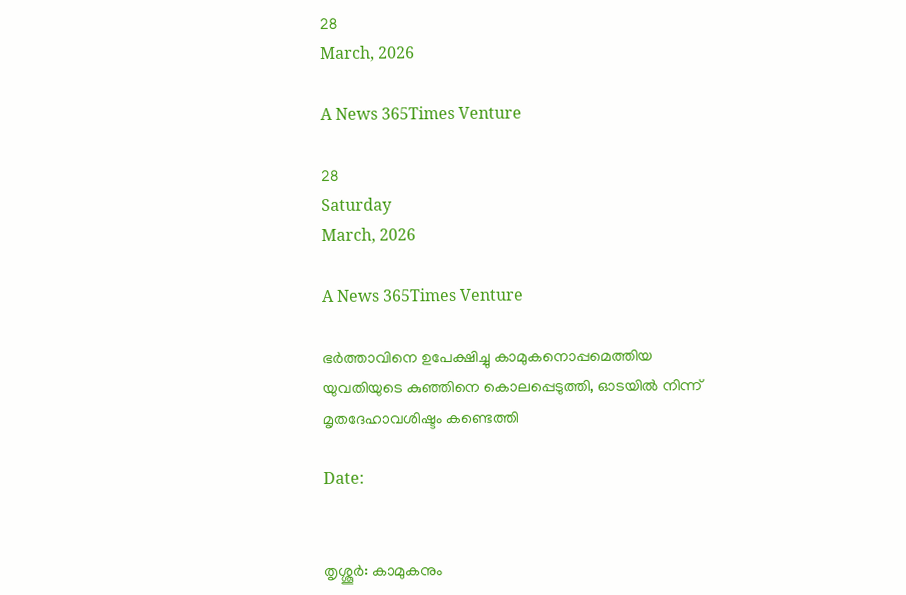28
March, 2026

A News 365Times Venture

28
Saturday
March, 2026

A News 365Times Venture

ഭർത്താവിനെ ഉപേക്ഷിച്ചു കാമുകനൊപ്പമെത്തിയ യുവതിയുടെ കുഞ്ഞിനെ കൊലപ്പെടുത്തി, ഓടയിൽ നിന്ന് മൃതദേഹാവശിഷ്ടം കണ്ടെത്തി

Date:


തൃശ്ശൂർ: കാമുകനും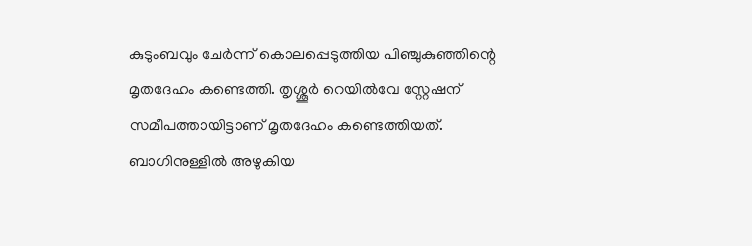കുടുംബവും ചേർന്ന് കൊലപ്പെടുത്തിയ പിഞ്ചുകുഞ്ഞിന്റെ മൃതദേഹം കണ്ടെത്തി. തൃശ്ശൂർ റെയിൽവേ സ്റ്റേഷന് സമീപത്തായിട്ടാണ് മൃതദേഹം കണ്ടെത്തിയത്. ബാഗിനുള്ളിൽ അഴുകിയ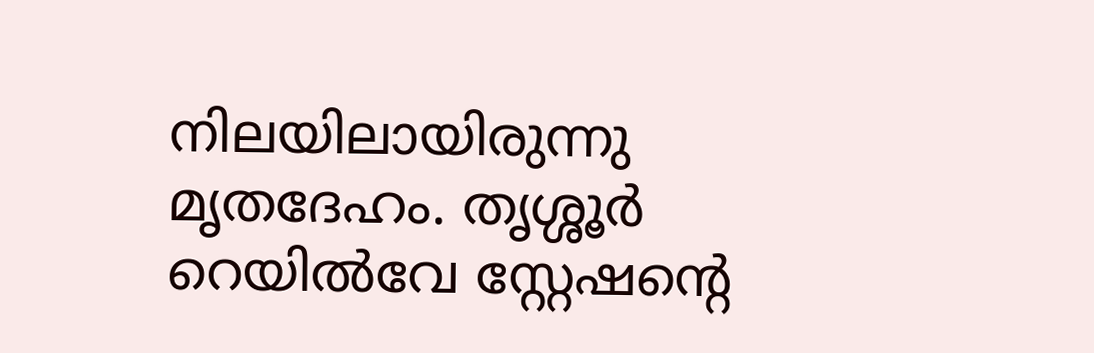നിലയിലായിരുന്നു മൃതദേഹം. തൃശ്ശൂർ റെയിൽവേ സ്റ്റേഷന്‍റെ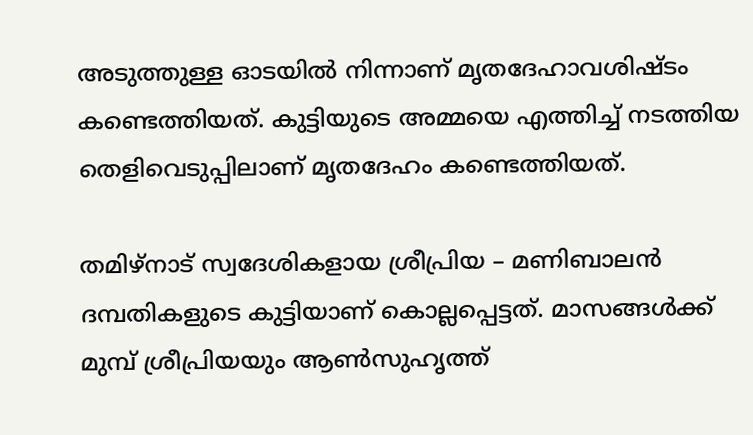അടുത്തുള്ള ഓടയിൽ നിന്നാണ് മൃതദേഹാവശിഷ്ടം കണ്ടെത്തിയത്. കുട്ടിയുടെ അമ്മയെ എത്തിച്ച് നടത്തിയ തെളിവെടുപ്പിലാണ് മൃതദേഹം കണ്ടെത്തിയത്.

തമിഴ്നാട് സ്വദേശികളായ ശ്രീപ്രിയ – മണിബാലൻ ദമ്പതികളുടെ കുട്ടിയാണ് കൊല്ലപ്പെട്ടത്. മാസങ്ങൾക്ക് മുമ്പ് ശ്രീപ്രിയയും ആൺസുഹൃത്ത്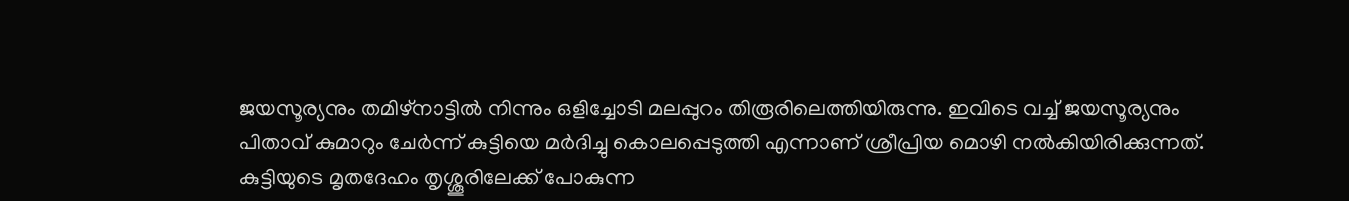ജയസൂര്യനും തമിഴ്നാട്ടിൽ നിന്നും ഒളിച്ചോടി മലപ്പുറം തിരൂരിലെത്തിയിരുന്നു. ഇവിടെ വച്ച് ജയസൂര്യനും പിതാവ് കുമാറും ചേർന്ന് കുട്ടിയെ മർദിച്ചു കൊലപ്പെടുത്തി എന്നാണ് ശ്രീപ്രിയ മൊഴി നൽകിയിരിക്കുന്നത്. കുട്ടിയുടെ മൃതദേഹം തൃശ്ശൂരിലേക്ക് പോകുന്ന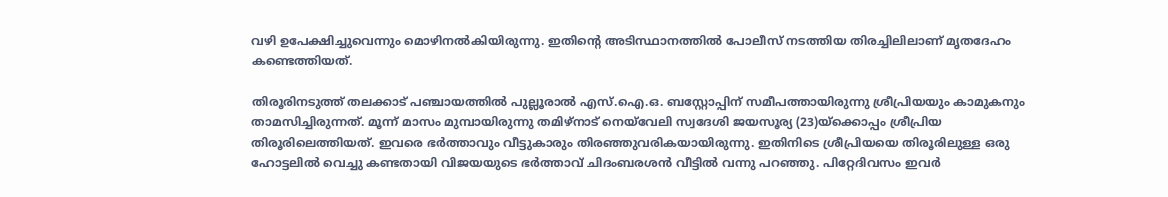വഴി ഉപേക്ഷിച്ചുവെന്നും മൊഴിനൽകിയിരുന്നു. ഇതിന്റെ അടിസ്ഥാനത്തിൽ പോലീസ് നടത്തിയ തിരച്ചിലിലാണ് മൃതദേഹം കണ്ടെത്തിയത്.

തിരൂരിനടുത്ത് തലക്കാട് പഞ്ചായത്തിൽ പുല്ലൂരാൽ എസ്.ഐ.ഒ. ബസ്റ്റോപ്പിന് സമീപത്തായിരുന്നു ശ്രീപ്രിയയും കാമുകനും താമസിച്ചിരുന്നത്. മൂന്ന് മാസം മുമ്പായിരുന്നു തമിഴ്നാട് നെയ്‌വേലി സ്വദേശി ജയസൂര്യ (23)യ്ക്കൊപ്പം ശ്രീപ്രിയ തിരൂരിലെത്തിയത്. ഇവരെ ഭർത്താവും വീട്ടുകാരും തിരഞ്ഞുവരികയായിരുന്നു. ഇതിനിടെ ശ്രീപ്രിയയെ തിരൂരിലുള്ള ഒരു ഹോട്ടലിൽ വെച്ചു കണ്ടതായി വിജയയുടെ ഭർത്താവ് ചിദംബരശൻ വീട്ടിൽ വന്നു പറഞ്ഞു. പിറ്റേദിവസം ഇവർ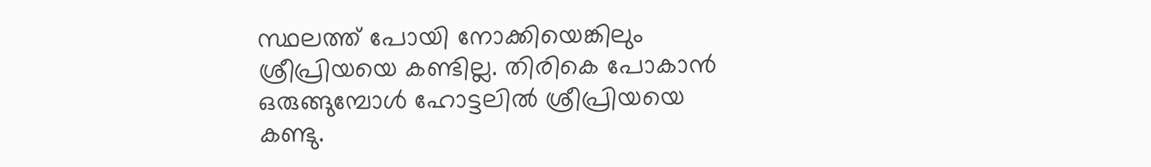സ്ഥലത്ത് പോയി നോക്കിയെങ്കിലും ശ്രീപ്രിയയെ കണ്ടില്ല. തിരികെ പോകാൻ ഒരുങ്ങുമ്പോൾ ഹോട്ടലിൽ ശ്രീപ്രിയയെ കണ്ടു.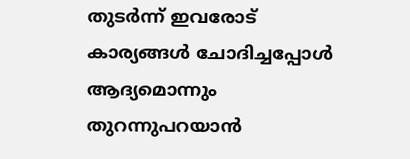തുടർന്ന് ഇവരോട് കാര്യങ്ങൾ ചോദിച്ചപ്പോൾ ആദ്യമൊന്നും തുറന്നുപറയാൻ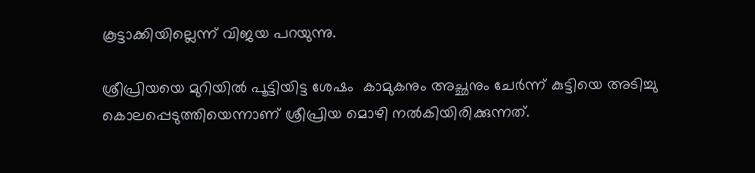കൂട്ടാക്കിയില്ലെന്ന് വിജയ പറയുന്നു.

ശ്രീപ്രിയയെ മുറിയിൽ പൂട്ടിയിട്ട ശേഷം  കാമുകനും അച്ഛനും ചേർന്ന് കുട്ടിയെ അടിച്ചു കൊലപ്പെടുത്തിയെന്നാണ് ശ്രീപ്രിയ മൊഴി നൽകിയിരിക്കുന്നത്.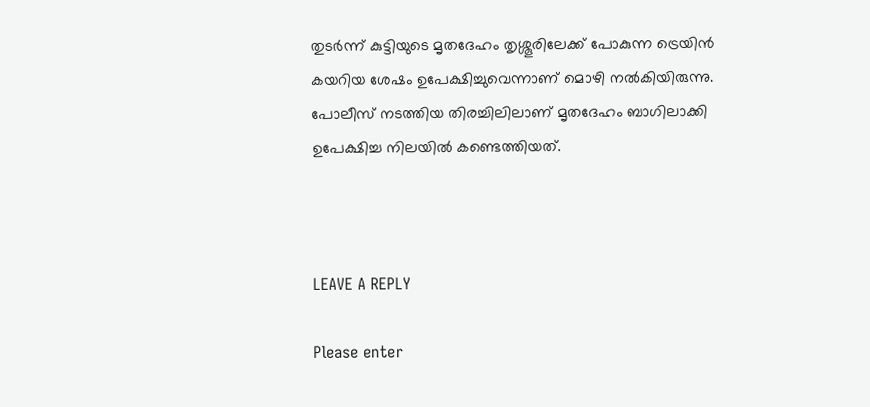തുടർന്ന് കുട്ടിയുടെ മൃതദേഹം തൃശ്ശൂരിലേക്ക് പോകുന്ന ട്രെയിൻ കയറിയ ശേഷം ഉപേക്ഷിച്ചുവെന്നാണ് മൊഴി നൽകിയിരുന്നു. പോലീസ് നടത്തിയ തിരച്ചിലിലാണ് മൃതദേഹം ബാഗിലാക്കി ഉപേക്ഷിച്ച നിലയിൽ കണ്ടെത്തിയത്.



LEAVE A REPLY

Please enter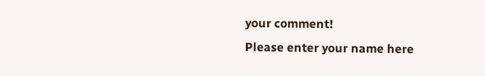your comment!
Please enter your name here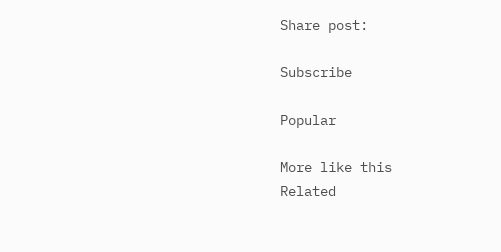Share post:

Subscribe

Popular

More like this
Related